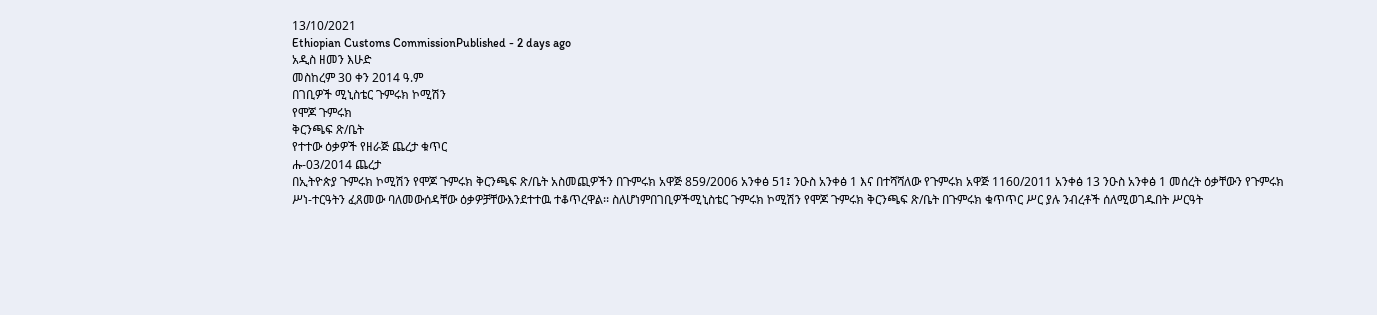13/10/2021
Ethiopian Customs CommissionPublished - 2 days ago
አዲስ ዘመን እሁድ
መስከረም 30 ቀን 2014 ዓ.ም
በገቢዎች ሚኒስቴር ጉምሩክ ኮሚሽን
የሞጆ ጉምሩክ
ቅርንጫፍ ጽ/ቤት
የተተው ዕቃዎች የዘራጅ ጨረታ ቁጥር
ሑ-03/2014 ጨረታ
በኢትዮጵያ ጉምሩክ ኮሚሽን የሞጆ ጉምሩክ ቅርንጫፍ ጽ/ቤት አስመጪዎችን በጉምሩክ አዋጅ 859/2006 አንቀፅ 51፤ ንዑስ አንቀፅ 1 እና በተሻሻለው የጉምሩክ አዋጅ 1160/2011 አንቀፅ 13 ንዑስ አንቀፅ 1 መሰረት ዕቃቸውን የጉምሩክ ሥነ-ተርዓትን ፈጸመው ባለመውሰዳቸው ዕቃዎቻቸውእንደተተዉ ተቆጥረዋል፡፡ ስለሆነምበገቢዎችሚኒስቴር ጉምሩክ ኮሚሽን የሞጆ ጉምሩክ ቅርንጫፍ ጽ/ቤት በጉምሩክ ቁጥጥር ሥር ያሉ ንብረቶች ሰለሚወገዱበት ሥርዓት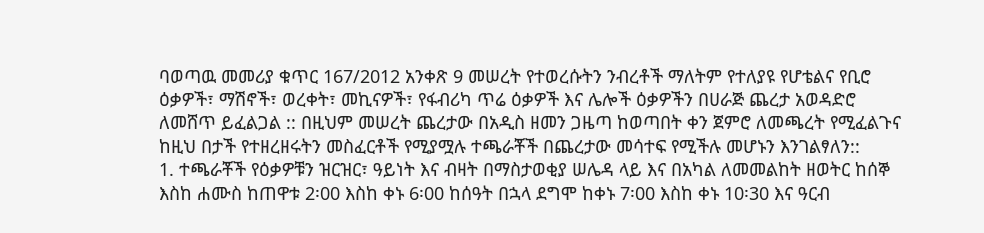ባወጣዉ መመሪያ ቁጥር 167/2012 አንቀጽ 9 መሠረት የተወረሱትን ንብረቶች ማለትም የተለያዩ የሆቴልና የቢሮ ዕቃዎች፣ ማሽኖች፣ ወረቀት፣ መኪናዎች፣ የፋብሪካ ጥሬ ዕቃዎች እና ሌሎች ዕቃዎችን በሀራጅ ጨረታ አወዳድሮ ለመሸጥ ይፈልጋል :: በዚህም መሠረት ጨረታው በአዲስ ዘመን ጋዜጣ ከወጣበት ቀን ጀምሮ ለመጫረት የሚፈልጉና ከዚህ በታች የተዘረዘሩትን መስፈርቶች የሚያሟሉ ተጫራቾች በጨረታው መሳተፍ የሚችሉ መሆኑን እንገልፃለን::
1. ተጫራቾች የዕቃዎቹን ዝርዝር፣ ዓይነት እና ብዛት በማስታወቂያ ሠሌዳ ላይ እና በአካል ለመመልከት ዘወትር ከሰኞ እስከ ሐሙስ ከጠዋቱ 2፡00 እስከ ቀኑ 6፡00 ከሰዓት በኋላ ደግሞ ከቀኑ 7፡00 እስከ ቀኑ 10፡30 እና ዓርብ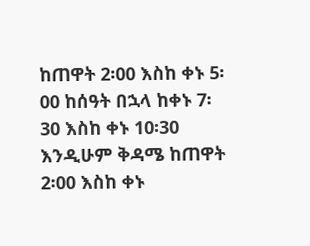ከጠዋት 2፡00 እስከ ቀኑ 5፡00 ከሰዓት በኋላ ከቀኑ 7፡30 እስከ ቀኑ 10፡30 እንዲሁም ቅዳሜ ከጠዋት 2፡00 እስከ ቀኑ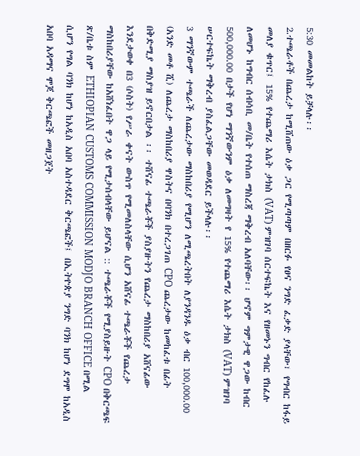5:30 መመልከት ይቻላሉ፡፡
2.ተጫራቶች በጨረታ ከሚሸጠው ዕቃ ጋር የሚጣጣም በዘርፉ የፀና ንግድ ፈቃድ ያላቸው፣ የግብር ከፋይ መለያ ቁጥር፤ 15% የተጨማሪ እሴት ታክስ (VAT) ምዝገባ ሰርተፍኬት እና የዘመኑን ግብር የከፈሉ ለመሆኑ ከግብር ሰብሳቢ መ/ቤት የተሰጠ ማስረጃ ማቅረብ አለባቸው፡፡ ሆኖም ግምታዊ ዋጋው ከብር 500,000.00 በታች የሆነ ማንኛውንም ዕቃ ለመግዛት የ 15% የተጨማሪ እሴት ታክስ (VAT) ምዝገባ ሠርተፍኬት ማቅረብ ያስፈልጋቸው መወዳደር ይችላሉ፡፡
3 ማንኛውም ተጫራች ለጨረታው ማስከበሪያ የሚሆን ለሚጫረትበት ለያንዳንዱ ዕቃ ብር 100,000.00 (አንድ መቶ ሺ) ለጨረታ ማስከበሪያ ዋስትና በባንክ በተረጋገጠ CPO ጨረታው ከመከፈቱ በፊት በቅድሚያ ማስያዝ ይኖርበታል ፡፡ ተሸናፊ ተጫራቾች ያስያዙትን የጨረታ ማስከበሪያ አሸናፊው እንደታወቀ በ3 (ሶስት) የሥራ ቀናት ውስጥ የሚመለስላቸው ሲሆን አሸናፊ ተጫራቾች የጨረታ ማስከበሪያቸው ከአሸነፈበት ዋጋ ላይ የሚታሰብላቸው ይሆናል :: ተጫራቾች የሚያስይዙት CPO በቅርጫፍ ጽ/ቤቱ ስም ETHIOPIAN CUSTOMS COMMISSION MODJO BRANCH OFFICE በሚል ሲሆን የግል ባንክ ከሆነ ከአዲስ አበባ አስተዳደር ቅርጫፎች፤ በኢትዮጵያ ንግድ ባንክ ከሆነ ደግሞ ከአዲስ አበባ አዳማና ሞጆ ቅርጫፎች መዘጋጀት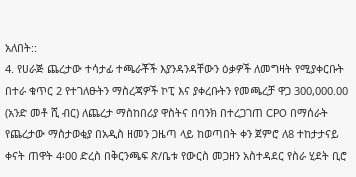አለበት::
4. የሀራጅ ጨረታው ተሳታፊ ተጫራቾች እያንዳንዳቸውን ዕቃዎች ለመግዛት የሚያቀርቡት በተራ ቁጥር 2 የተገለፁትን ማስረጃዎች ኮፒ እና ያቀረቡትን የመጫረቻ ዋጋ 300,000.00 (አንድ መቶ ሺ ብር) ለጨረታ ማስከበሪያ ዋስትና በባንክ በተረጋገጠ CPO በማሰራት የጨረታው ማስታወቂያ በአዲስ ዘመን ጋዜጣ ላይ ከወጣበት ቀን ጀምሮ ለ8 ተከታታናይ ቀናት ጠዋት 4፡00 ድረስ በቅርንጫፍ ጽ/ቤቱ የውርስ መጋዘን አስተዳደር የስራ ሂደት ቢሮ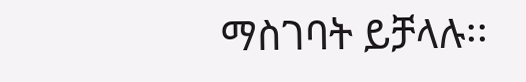ማስገባት ይቻላሉ፡፡